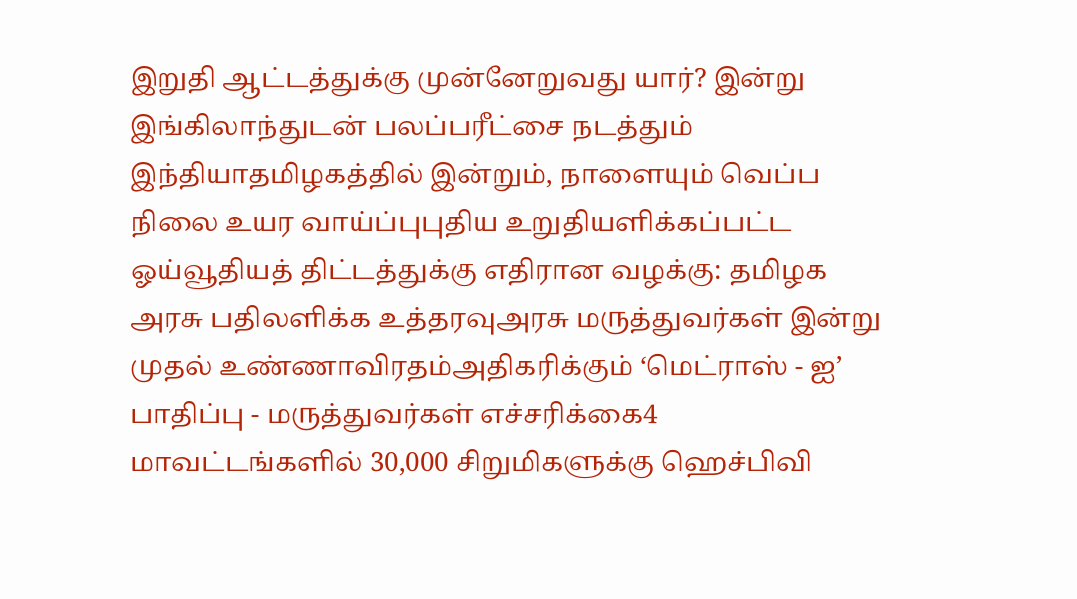இறுதி ஆட்டத்துக்கு முன்னேறுவது யார்? இன்று இங்கிலாந்துடன் பலப்பரீட்சை நடத்தும் இந்தியாதமிழகத்தில் இன்றும், நாளையும் வெப்ப நிலை உயர வாய்ப்புபுதிய உறுதியளிக்கப்பட்ட ஓய்வூதியத் திட்டத்துக்கு எதிரான வழக்கு: தமிழக அரசு பதிலளிக்க உத்தரவுஅரசு மருத்துவர்கள் இன்று முதல் உண்ணாவிரதம்அதிகரிக்கும் ‘மெட்ராஸ் - ஐ’ பாதிப்பு - மருத்துவர்கள் எச்சரிக்கை4 மாவட்டங்களில் 30,000 சிறுமிகளுக்கு ஹெச்பிவி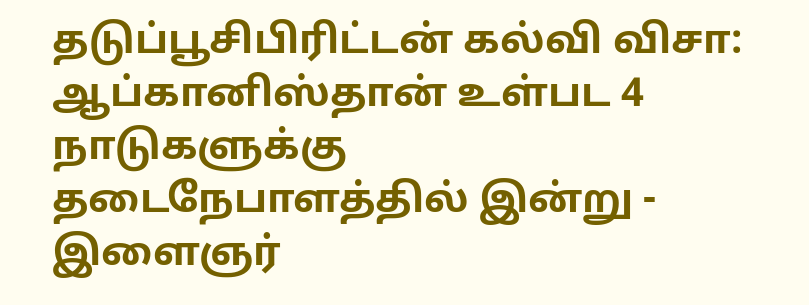தடுப்பூசிபிரிட்டன் கல்வி விசா: ஆப்கானிஸ்தான் உள்பட 4 நாடுகளுக்கு தடைநேபாளத்தில் இன்று - இளைஞர்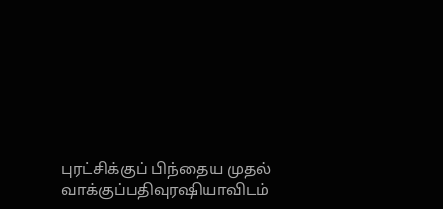புரட்சிக்குப் பிந்தைய முதல் வாக்குப்பதிவுரஷியாவிடம்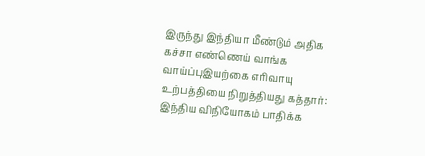இருந்து இந்தியா மீண்டும் அதிக கச்சா எண்ணெய் வாங்க வாய்ப்புஇயற்கை எரிவாயு உற்பத்தியை நிறுத்தியது கத்தார்: இந்திய விநியோகம் பாதிக்க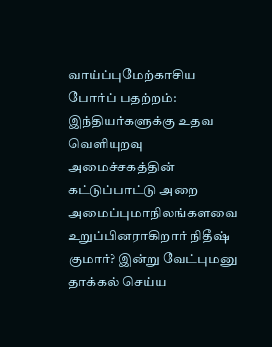வாய்ப்புமேற்காசிய போர்ப் பதற்றம்: இந்தியர்களுக்கு உதவ வெளியுறவு அமைச்சகத்தின் கட்டுப்பாட்டு அறை அமைப்புமாநிலங்களவை உறுப்பினராகிறார் நிதீஷ் குமார்? இன்று வேட்புமனு தாக்கல் செய்ய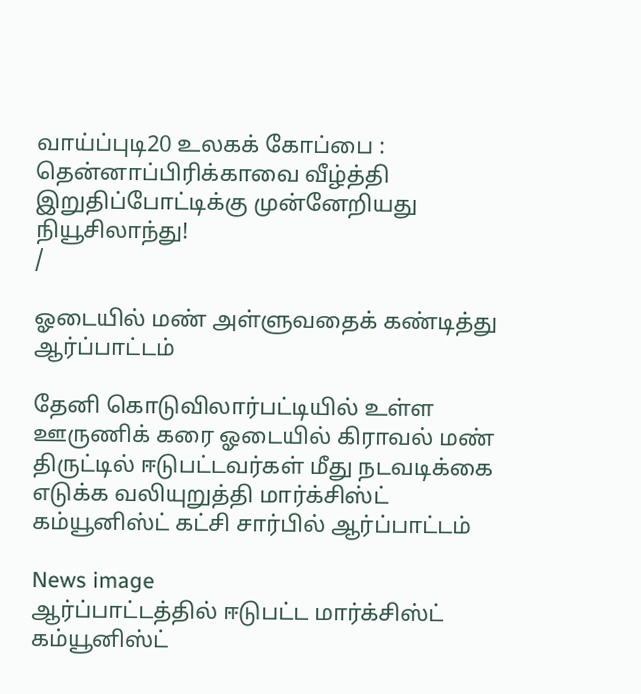வாய்ப்புடி20 உலகக் கோப்பை : தென்னாப்பிரிக்காவை வீழ்த்தி இறுதிப்போட்டிக்கு முன்னேறியது நியூசிலாந்து!
/

ஓடையில் மண் அள்ளுவதைக் கண்டித்து ஆர்ப்பாட்டம்

தேனி கொடுவிலார்பட்டியில் உள்ள ஊருணிக் கரை ஓடையில் கிராவல் மண் திருட்டில் ஈடுபட்டவர்கள் மீது நடவடிக்கை எடுக்க வலியுறுத்தி மார்க்சிஸ்ட் கம்யூனிஸ்ட் கட்சி சார்பில் ஆர்ப்பாட்டம்

News image
ஆர்ப்பாட்டத்தில் ஈடுபட்ட மார்க்சிஸ்ட் கம்யூனிஸ்ட்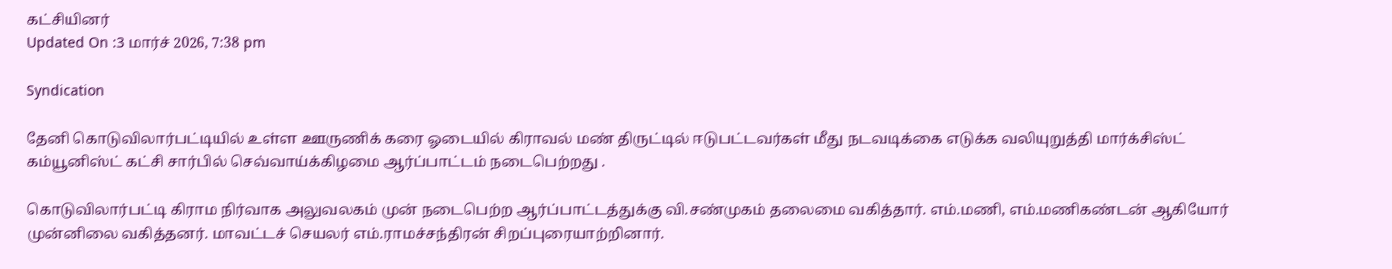கட்சியினர்
Updated On :3 மார்ச் 2026, 7:38 pm

Syndication

தேனி கொடுவிலார்பட்டியில் உள்ள ஊருணிக் கரை ஓடையில் கிராவல் மண் திருட்டில் ஈடுபட்டவர்கள் மீது நடவடிக்கை எடுக்க வலியுறுத்தி மார்க்சிஸ்ட் கம்யூனிஸ்ட் கட்சி சார்பில் செவ்வாய்க்கிழமை ஆர்ப்பாட்டம் நடைபெற்றது .

கொடுவிலார்பட்டி கிராம நிர்வாக அலுவலகம் முன் நடைபெற்ற ஆர்ப்பாட்டத்துக்கு வி.சண்முகம் தலைமை வகித்தார். எம்.மணி, எம்.மணிகண்டன் ஆகியோர் முன்னிலை வகித்தனர். மாவட்டச் செயலர் எம்.ராமச்சந்திரன் சிறப்புரையாற்றினார்.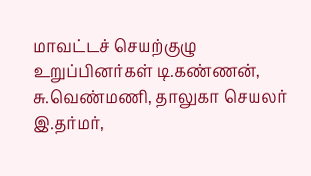மாவட்டச் செயற்குழு உறுப்பினர்கள் டி.கண்ணன், சு.வெண்மணி, தாலுகா செயலர் இ.தர்மர்,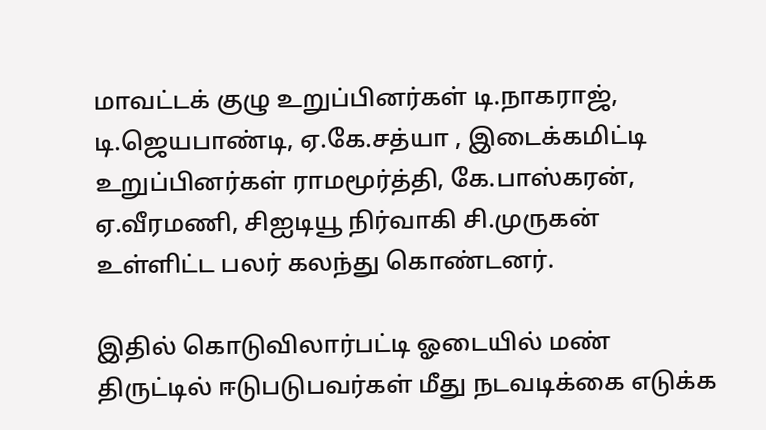மாவட்டக் குழு உறுப்பினர்கள் டி.நாகராஜ், டி.ஜெயபாண்டி, ஏ.கே.சத்யா , இடைக்கமிட்டி உறுப்பினர்கள் ராமமூர்த்தி, கே.பாஸ்கரன், ஏ.வீரமணி, சிஐடியூ நிர்வாகி சி.முருகன் உள்ளிட்ட பலர் கலந்து கொண்டனர்.

இதில் கொடுவிலார்பட்டி ஓடையில் மண் திருட்டில் ஈடுபடுபவர்கள் மீது நடவடிக்கை எடுக்க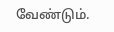வேண்டும்.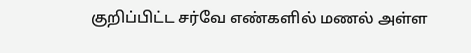குறிப்பிட்ட சர்வே எண்களில் மணல் அள்ள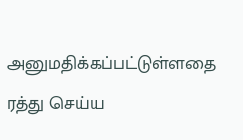அனுமதிக்கப்பட்டுள்ளதை ரத்து செய்ய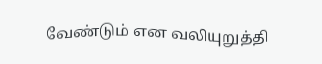வேண்டும் என வலியுறுத்தி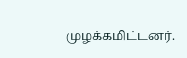முழக்கமிட்டனர்.